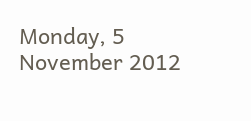Monday, 5 November 2012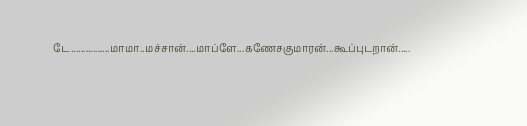டே................மாமா..மச்சான்....மாப்ளே...கணேசகுமாரன்...கூப்புடறான்.....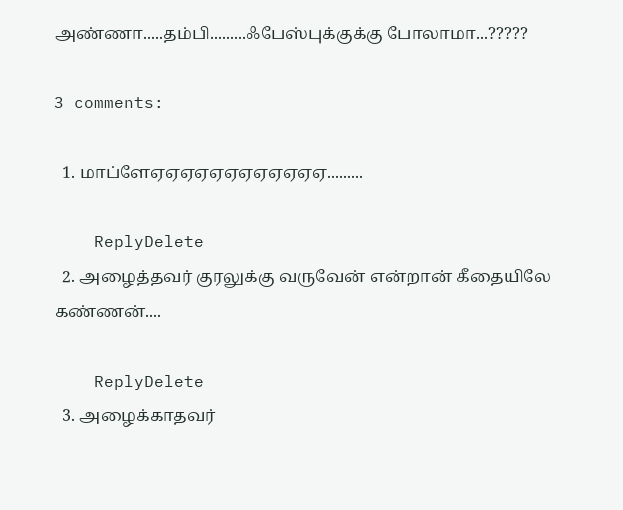அண்ணா.....தம்பி.........ஃபேஸ்புக்குக்கு போலாமா...?????

3 comments:

  1. மாப்ளேஏஏஏஏஏஏஏஏஏஏஏஏ.........

    ReplyDelete
  2. அழைத்தவர் குரலுக்கு வருவேன் என்றான் கீதையிலே கண்ணன்....

    ReplyDelete
  3. அழைக்காதவர்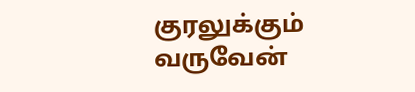குரலுக்கும் வருவேன்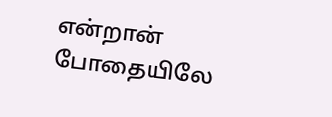என்றான் போதையிலே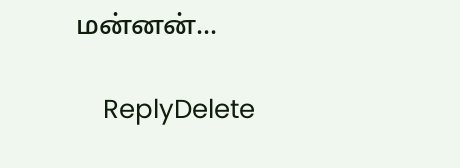மன்னன்...

    ReplyDelete